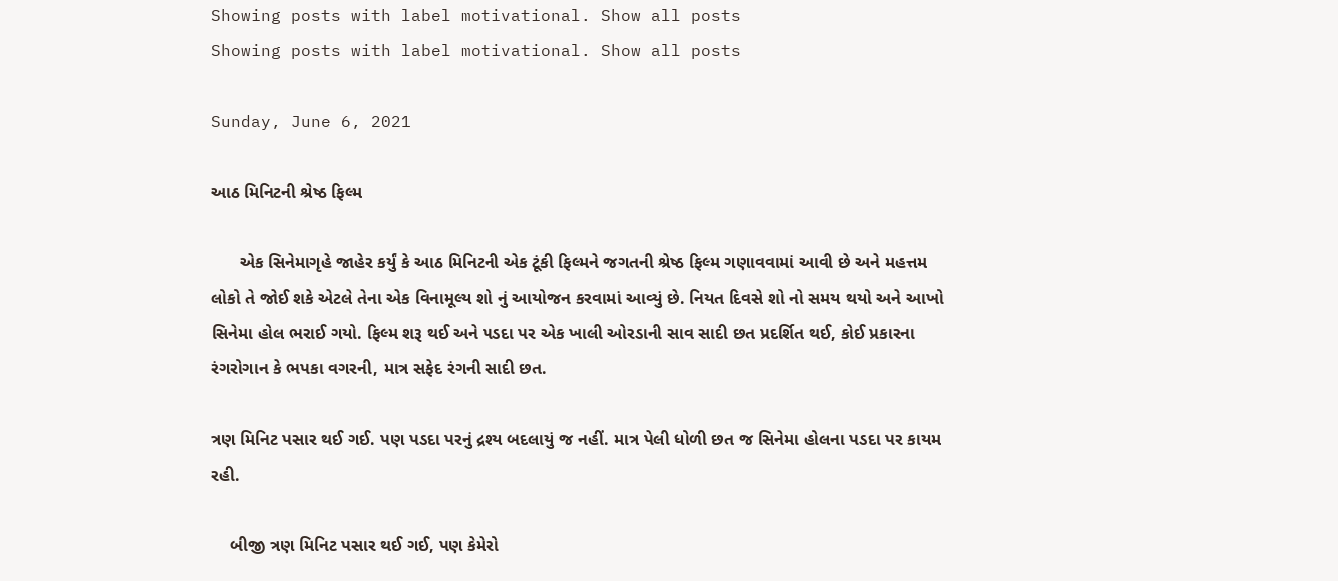Showing posts with label motivational. Show all posts
Showing posts with label motivational. Show all posts

Sunday, June 6, 2021

આઠ મિનિટની શ્રેષ્ઠ ફિલ્મ

      એક સિનેમાગૃહે જાહેર કર્યું કે આઠ મિનિટની એક ટૂંકી ફિલ્મને જગતની શ્રેષ્ઠ ફિલ્મ ગણાવવામાં આવી છે અને મહત્તમ લોકો તે જોઈ શકે એટલે તેના એક વિનામૂલ્ય શો નું આયોજન કરવામાં આવ્યું છે. નિયત દિવસે શો નો સમય થયો અને આખો સિનેમા હોલ ભરાઈ ગયો. ફિલ્મ શરૂ થઈ અને પડદા પર એક ખાલી ઓરડાની સાવ સાદી છત પ્રદર્શિત થઈ, કોઈ પ્રકારના રંગરોગાન કે ભપકા વગરની, માત્ર સફેદ રંગની સાદી છત.

ત્રણ મિનિટ પસાર થઈ ગઈ. પણ પડદા પરનું દ્રશ્ય બદલાયું જ નહીં. માત્ર પેલી ધોળી છત જ સિનેમા હોલના પડદા પર કાયમ રહી.

    બીજી ત્રણ મિનિટ પસાર થઈ ગઈ, પણ કેમેરો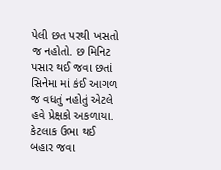પેલી છત પરથી ખસતો જ નહોતો. છ મિનિટ પસાર થઈ જવા છતાં સિનેમા માં કંઈ આગળ જ વધતું નહોતું એટલે હવે પ્રેક્ષકો અકળાયા. કેટલાક ઉભા થઈ બહાર જવા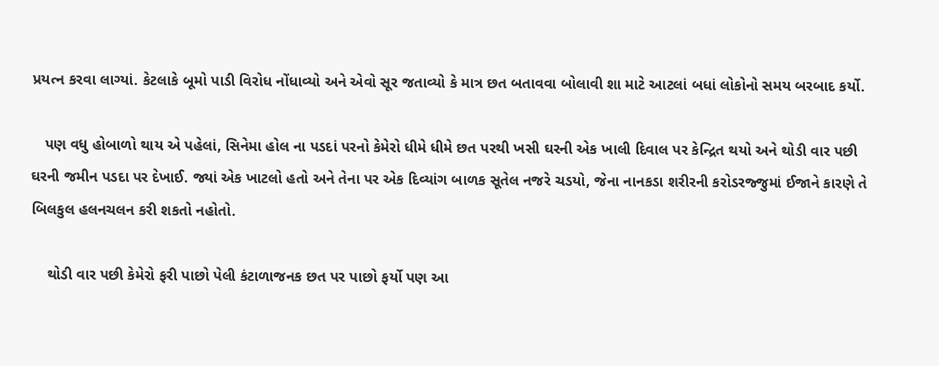પ્રયત્ન કરવા લાગ્યાં. કેટલાકે બૂમો પાડી વિરોધ નોંધાવ્યો અને એવો સૂર જતાવ્યો કે માત્ર છત બતાવવા બોલાવી શા માટે આટલાં બધાં લોકોનો સમય બરબાદ કર્યો.

   પણ વધુ હોબાળો થાય એ પહેલાં, સિનેમા હોલ ના પડદાં પરનો કેમેરો ધીમે ધીમે છત પરથી ખસી ઘરની એક ખાલી દિવાલ પર કેન્દ્રિત થયો અને થોડી વાર પછી ઘરની જમીન પડદા પર દેખાઈ. જ્યાં એક ખાટલો હતો અને તેના પર એક દિવ્યાંગ બાળક સૂતેલ નજરે ચડયો, જેના નાનકડા શરીરની કરોડરજ્જુમાં ઈજાને કારણે તે બિલકુલ હલનચલન કરી શકતો નહોતો.

    થોડી વાર પછી કેમેરો ફરી પાછો પેલી કંટાળાજનક છત પર પાછો ફર્યો પણ આ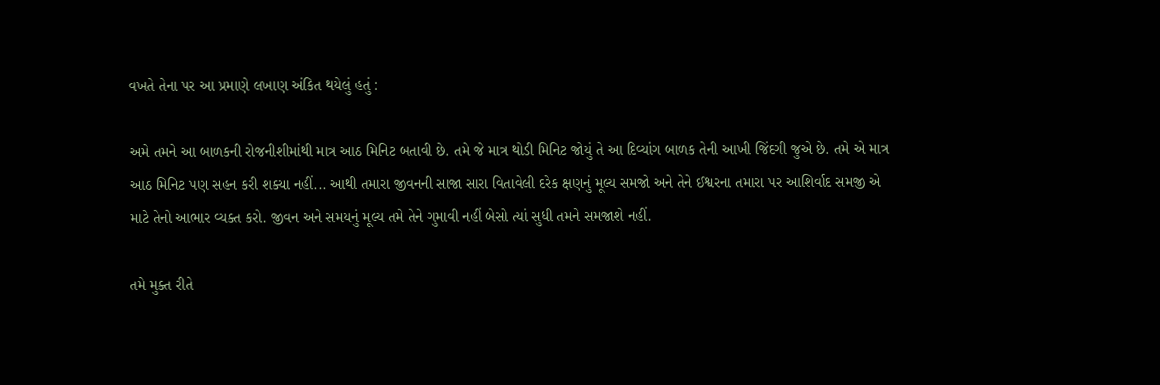વખતે તેના પર આ પ્રમાણે લખાણ અંકિત થયેલું હતું :

અમે તમને આ બાળકની રોજનીશીમાંથી માત્ર આઠ મિનિટ બતાવી છે. તમે જે માત્ર થોડી મિનિટ જોયું તે આ દિવ્યાંગ બાળક તેની આખી જિંદગી જુએ છે. તમે એ માત્ર આઠ મિનિટ પણ સહન કરી શક્યા નહીં... આથી તમારા જીવનની સાજા સારા વિતાવેલી દરેક ક્ષણનું મૂલ્ય સમજો અને તેને ઈશ્વરના તમારા પર આશિર્વાદ સમજી એ માટે તેનો આભાર વ્યક્ત કરો. જીવન અને સમયનું મૂલ્ય તમે તેને ગુમાવી નહીં બેસો ત્યાં સુધી તમને સમજાશે નહીં.

તમે મુક્ત રીતે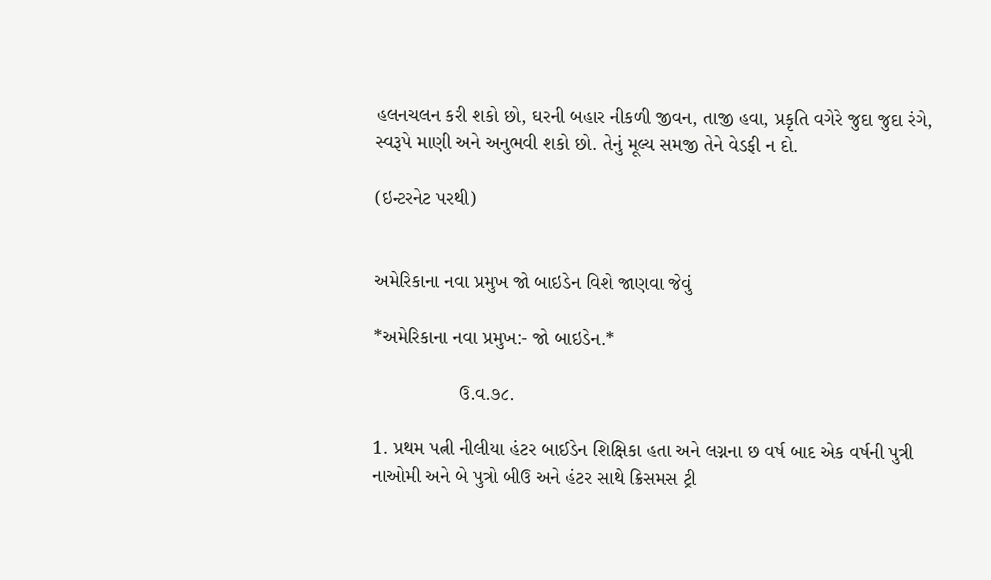હલનચલન કરી શકો છો, ઘરની બહાર નીકળી જીવન, તાજી હવા, પ્રકૃતિ વગેરે જુદા જુદા રંગે, સ્વરૂપે માણી અને અનુભવી શકો છો. તેનું મૂલ્ય સમજી તેને વેડફી ન દો.

(ઇન્ટરનેટ પરથી)


અમેરિકાના નવા પ્રમુખ જો બાઇડેન વિશે જાણવા જેવું

*અમેરિકાના નવા પ્રમુખ:- જો બાઇડેન.*

                ઉ.વ.૭૮.

1. પ્રથમ પત્ની નીલીયા હંટર બાઈડેન શિક્ષિકા હતા અને લગ્નના છ વર્ષ બાદ એક વર્ષની પુત્રી નાઓમી અને બે પુત્રો બીઉ અને હંટર સાથે ક્રિસમસ ટ્રી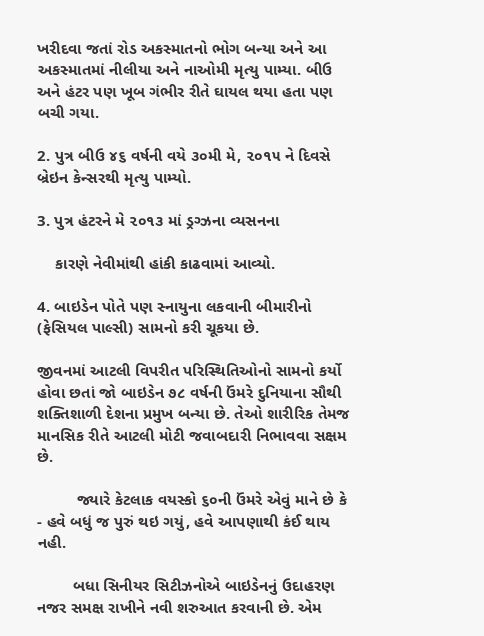ખરીદવા જતાં રોડ અકસ્માતનો ભોગ બન્યા અને આ અકસ્માતમાં નીલીયા અને નાઓમી મૃત્યુ પામ્યા. બીઉ અને હંટર પણ ખૂબ ગંભીર રીતે ઘાયલ થયા હતા પણ બચી ગયા.

2. પુત્ર બીઉ ૪૬ વર્ષની વયે ૩૦મી મે, ૨૦૧૫ ને દિવસે બ્રેઇન કેન્સરથી મૃત્યુ પામ્યો.

3. પુત્ર હંટરને મે ૨૦૧૩ માં ડ્રગ્ઝના વ્યસનના

    કારણે નેવીમાંથી હાંકી કાઢવામાં આવ્યો.

4. બાઇડેન પોતે પણ સ્નાયુના લકવાની બીમારીનો (ફેસિયલ પાલ્સી) સામનો કરી ચૂકયા છે.

જીવનમાં આટલી વિપરીત પરિસ્થિતિઓનો સામનો કર્યો હોવા છતાં જો બાઇડેન ૭૮ વર્ષની ઉંમરે દુનિયાના સૌથી શક્તિશાળી દેશના પ્રમુખ બન્યા છે. તેઓ શારીરિક તેમજ માનસિક રીતે આટલી મોટી જવાબદારી નિભાવવા સક્ષમ છે.

         જ્યારે કેટલાક વયસ્કો ૬૦ની ઉંમરે એવું માને છે કે - હવે બધું જ પુરું થઇ ગયું, હવે આપણાથી કંઈ થાય નહી.

        બધા સિનીયર સિટીઝનોએ બાઇડેનનું ઉદાહરણ નજર સમક્ષ રાખીને નવી શરુઆત કરવાની છે. એમ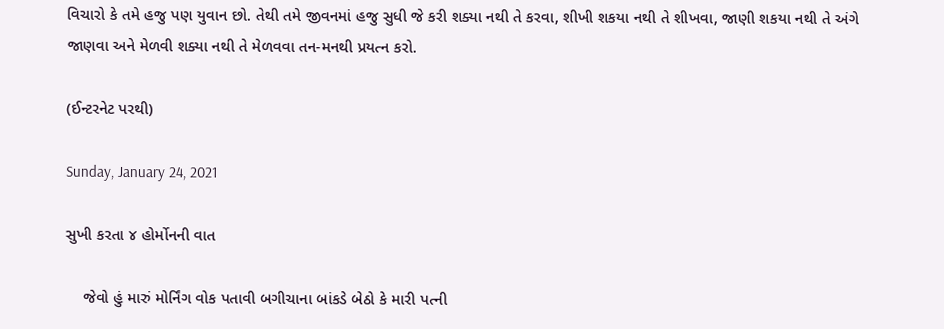વિચારો કે તમે હજુ પણ યુવાન છો. તેથી તમે જીવનમાં હજુ સુધી જે કરી શક્યા નથી તે કરવા, શીખી શકયા નથી તે શીખવા, જાણી શકયા નથી તે અંગે જાણવા અને મેળવી શક્યા નથી તે મેળવવા તન-મનથી પ્રયત્ન કરો.

(ઈન્ટરનેટ પરથી)

Sunday, January 24, 2021

સુખી કરતા ૪ હોર્મોનની વાત

    જેવો હું મારું મોર્નિંગ વોક પતાવી બગીચાના બાંકડે બેઠો કે મારી પત્ની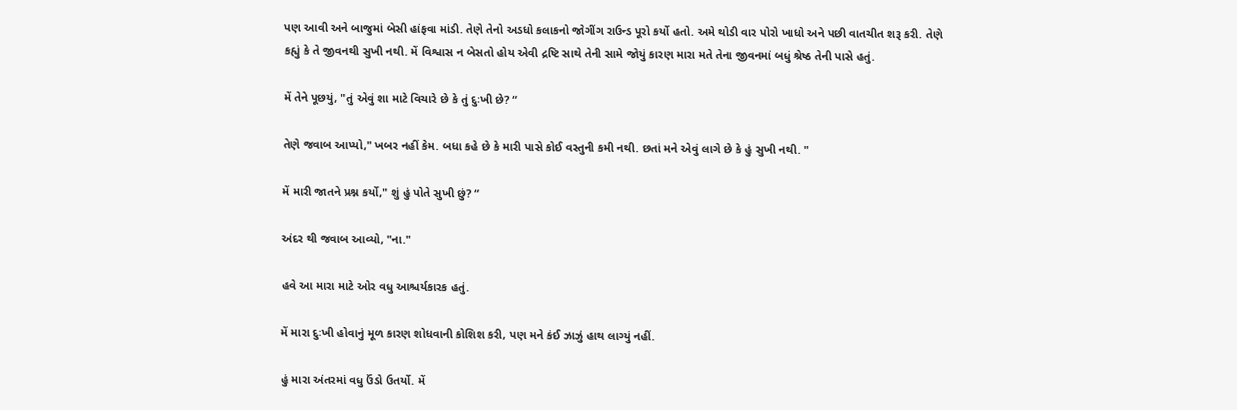પણ આવી અને બાજુમાં બેસી હાંફવા માંડી. તેણે તેનો અડધો કલાકનો જોગીંગ રાઉન્ડ પૂરો કર્યો હતો. અમે થોડી વાર પોરો ખાધો અને પછી વાતચીત શરૂ કરી. તેણે કહ્યું કે તે જીવનથી સુખી નથી. મેં વિશ્વાસ ન બેસતો હોય એવી દ્રષ્ટિ સાથે તેની સામે જોયું કારણ મારા મતે તેના જીવનમાં બધું શ્રેષ્ઠ તેની પાસે હતું.

મેં તેને પૂછયું, "તું એવું શા માટે વિચારે છે કે તું દુઃખી છે? “

તેણે જવાબ આપ્યો," ખબર નહીં કેમ. બધા કહે છે કે મારી પાસે કોઈ વસ્તુની કમી નથી. છતાં મને એવું લાગે છે કે હું સુખી નથી. "

મેં મારી જાતને પ્રશ્ન કર્યો," શું હું પોતે સુખી છું? “

અંદર થી જવાબ આવ્યો, "ના."

હવે આ મારા માટે ઓર વધુ આશ્ચર્યકારક હતું.

મેં મારા દુઃખી હોવાનું મૂળ કારણ શોધવાની કોશિશ કરી, પણ મને કંઈ ઝાઝું હાથ લાગ્યું નહીં.

હું મારા અંતરમાં વધુ ઉંડો ઉતર્યો. મેં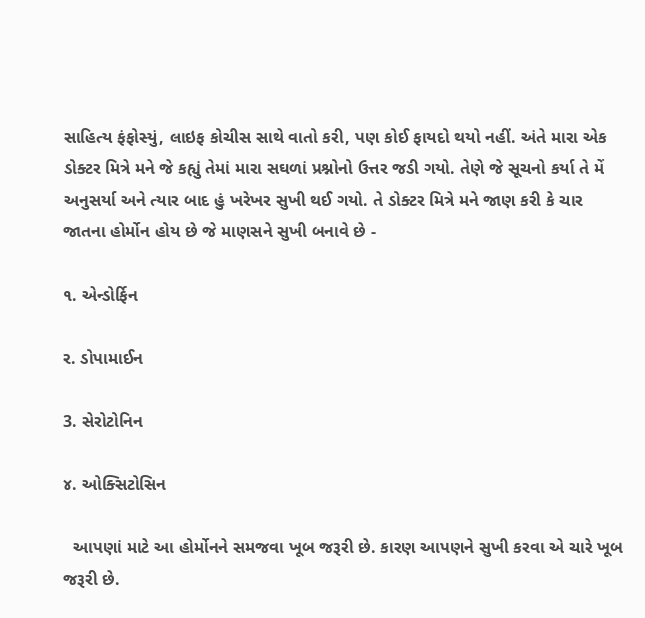સાહિત્ય ફંફોસ્યું, લાઇફ કોચીસ સાથે વાતો કરી, પણ કોઈ ફાયદો થયો નહીં. અંતે મારા એક ડોક્ટર મિત્રે મને જે કહ્યું તેમાં મારા સઘળાં પ્રશ્નોનો ઉત્તર જડી ગયો. તેણે જે સૂચનો કર્યા તે મેં અનુસર્યા અને ત્યાર બાદ હું ખરેખર સુખી થઈ ગયો. તે ડોક્ટર મિત્રે મને જાણ કરી કે ચાર જાતના હોર્મોન હોય છે જે માણસને સુખી બનાવે છે -

૧. એન્ડોર્ફિન

ર. ડોપામાઈન

3. સેરોટોનિન

૪. ઓક્સિટોસિન

  આપણાં માટે આ હોર્મોનને સમજવા ખૂબ જરૂરી છે. કારણ આપણને સુખી કરવા એ ચારે ખૂબ જરૂરી છે.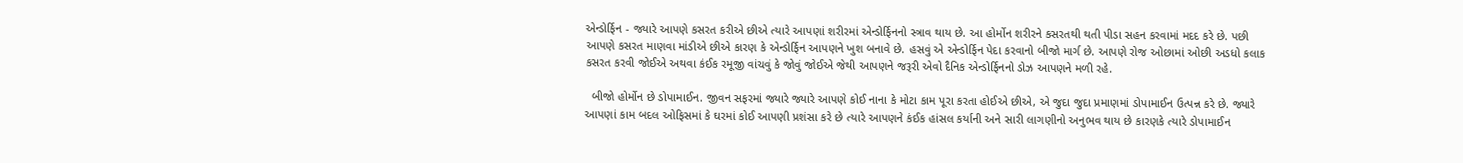એન્ડોર્ફિન - જ્યારે આપણે કસરત કરીએ છીએ ત્યારે આપણાં શરીરમાં એન્ડોર્ફિનનો સ્ત્રાવ થાય છે. આ હોર્મોન શરીરને કસરતથી થતી પીડા સહન કરવામાં મદદ કરે છે. પછી આપણે કસરત માણવા માંડીએ છીએ કારણ કે એન્ડોર્ફિન આપણને ખુશ બનાવે છે. હસવું એ એન્ડોર્ફિન પેદા કરવાનો બીજો માર્ગ છે. આપણે રોજ ઓછામાં ઓછી અડધો કલાક કસરત કરવી જોઈએ અથવા કંઈક રમૂજી વાંચવું કે જોવું જોઈએ જેથી આપણને જરૂરી એવો દૈનિક એન્ડોર્ફિનનો ડોઝ આપણને મળી રહે.

  બીજો હોર્મોન છે ડોપામાઈન. જીવન સફરમાં જ્યારે જ્યારે આપણે કોઈ નાના કે મોટા કામ પૂરા કરતા હોઈએ છીએ, એ જુદા જુદા પ્રમાણમાં ડોપામાઈન ઉત્પન્ન કરે છે. જ્યારે આપણાં કામ બદલ ઓફિસમાં કે ઘરમાં કોઈ આપણી પ્રશંસા કરે છે ત્યારે આપણને કંઈક હાંસલ કર્યાની અને સારી લાગણીનો અનુભવ થાય છે કારણકે ત્યારે ડોપામાઈન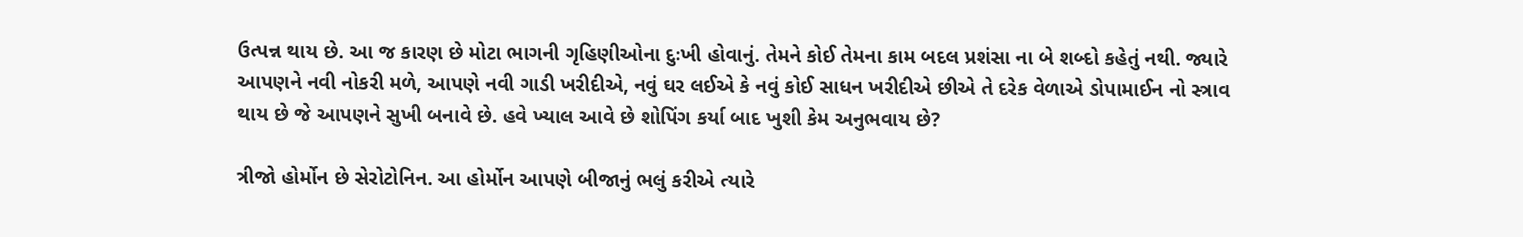ઉત્પન્ન થાય છે. આ જ કારણ છે મોટા ભાગની ગૃહિણીઓના દુઃખી હોવાનું. તેમને કોઈ તેમના કામ બદલ પ્રશંસા ના બે શબ્દો કહેતું નથી. જ્યારે આપણને નવી નોકરી મળે, આપણે નવી ગાડી ખરીદીએ, નવું ઘર લઈએ કે નવું કોઈ સાધન ખરીદીએ છીએ તે દરેક વેળાએ ડોપામાઈન નો સ્ત્રાવ થાય છે જે આપણને સુખી બનાવે છે. હવે ખ્યાલ આવે છે શોપિંગ કર્યા બાદ ખુશી કેમ અનુભવાય છે?

ત્રીજો હોર્મોન છે સેરોટોનિન. આ હોર્મોન આપણે બીજાનું ભલું કરીએ ત્યારે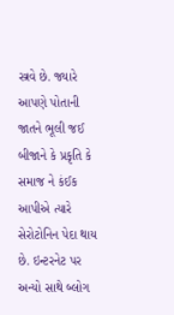સ્ત્રવે છે. જ્યારે આપણે પોતાની જાતને ભૂલી જઈ બીજાને કે પ્રકૃતિ કે સમાજ ને કંઈક આપીએ ત્યારે સેરોટોનિન પેદા થાય છે. ઇન્ટરનેટ પર અન્યો સાથે બ્લોગ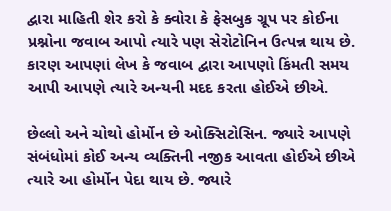દ્વારા માહિતી શેર કરો કે ક્વોરા કે ફેસબુક ગ્રૂપ પર કોઈના પ્રશ્નોના જવાબ આપો ત્યારે પણ સેરોટોનિન ઉત્પન્ન થાય છે. કારણ આપણાં લેખ કે જવાબ દ્વારા આપણો કિંમતી સમય આપી આપણે ત્યારે અન્યની મદદ કરતા હોઈએ છીએ.

છેલ્લો અને ચોથો હોર્મોન છે ઓક્સિટોસિન. જ્યારે આપણે સંબંધોમાં કોઈ અન્ય વ્યક્તિની નજીક આવતા હોઈએ છીએ ત્યારે આ હોર્મોન પેદા થાય છે. જ્યારે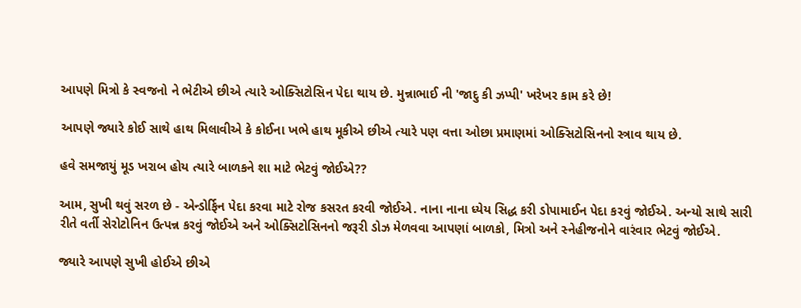આપણે મિત્રો કે સ્વજનો ને ભેટીએ છીએ ત્યારે ઓક્સિટોસિન પેદા થાય છે. મુન્નાભાઈ ની 'જાદુ કી ઝપ્પી' ખરેખર કામ કરે છે!

આપણે જ્યારે કોઈ સાથે હાથ મિલાવીએ કે કોઈના ખભે હાથ મૂકીએ છીએ ત્યારે પણ વત્તા ઓછા પ્રમાણમાં ઓક્સિટોસિનનો સ્ત્રાવ થાય છે.

હવે સમજાયું મૂડ ખરાબ હોય ત્યારે બાળકને શા માટે ભેટવું જોઈએ??

આમ, સુખી થવું સરળ છે - એન્ડોર્ફિન પેદા કરવા માટે રોજ કસરત કરવી જોઈએ. નાના નાના ધ્યેય સિદ્ધ કરી ડોપામાઈન પેદા કરવું જોઈએ. અન્યો સાથે સારી રીતે વર્તી સેરોટોનિન ઉત્પન્ન કરવું જોઈએ અને ઓક્સિટોસિનનો જરૂરી ડોઝ મેળવવા આપણાં બાળકો, મિત્રો અને સ્નેહીજનોને વારંવાર ભેટવું જોઈએ.

જ્યારે આપણે સુખી હોઈએ છીએ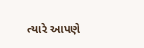ત્યારે આપણે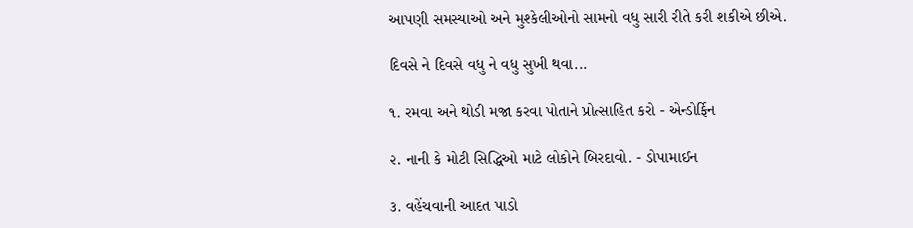આપણી સમસ્યાઓ અને મુશ્કેલીઓનો સામનો વધુ સારી રીતે કરી શકીએ છીએ.

દિવસે ને દિવસે વધુ ને વધુ સુખી થવા...

૧. રમવા અને થોડી મજા કરવા પોતાને પ્રોત્સાહિત કરો - એન્ડોર્ફિન

૨. નાની કે મોટી સિદ્ધિઓ માટે લોકોને બિરદાવો. - ડોપામાઈન

૩. વહેંચવાની આદત પાડો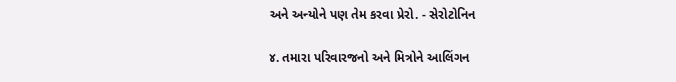અને અન્યોને પણ તેમ કરવા પ્રેરો. - સેરોટોનિન

૪. તમારા પરિવારજનો અને મિત્રોને આલિંગન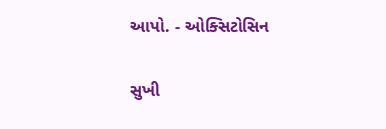આપો. - ઓક્સિટોસિન

સુખી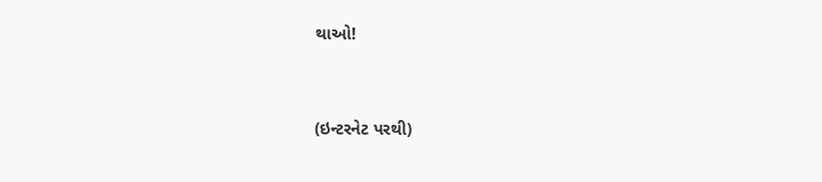થાઓ!


(ઇન્ટરનેટ પરથી)